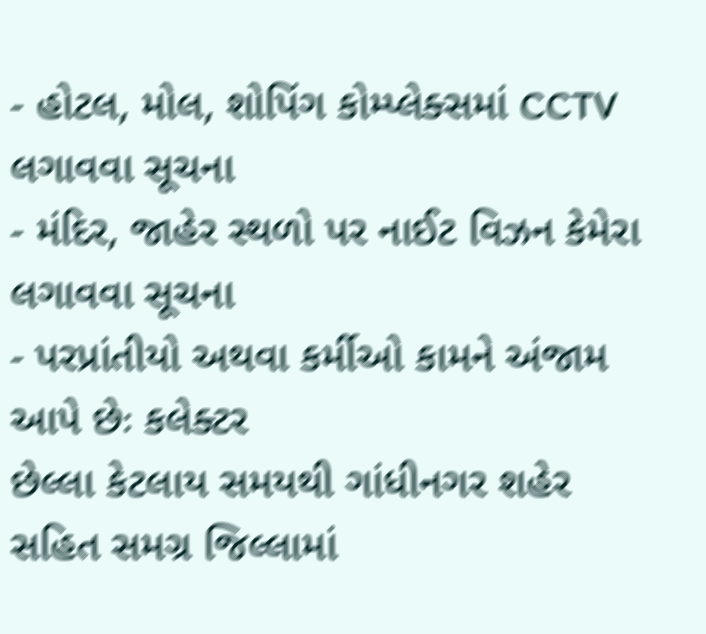- હોટલ, મોલ, શોપિંગ કોમ્પ્લેક્સમાં CCTV લગાવવા સૂચના
- મંદિર, જાહેર સ્થળો પર નાઈટ વિઝન કેમેરા લગાવવા સૂચના
- પરપ્રાંતીયો અથવા કર્મીઓ કામને અંજામ આપે છેઃ કલેક્ટર
છેલ્લા કેટલાય સમયથી ગાંધીનગર શહેર સહિત સમગ્ર જિલ્લામાં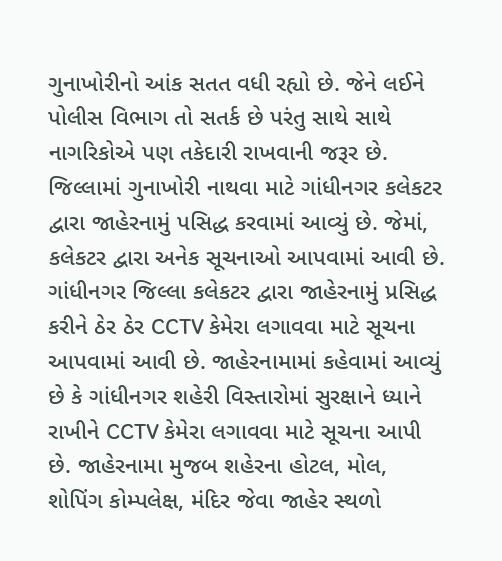ગુનાખોરીનો આંક સતત વધી રહ્યો છે. જેને લઈને પોલીસ વિભાગ તો સતર્ક છે પરંતુ સાથે સાથે નાગરિકોએ પણ તકેદારી રાખવાની જરૂર છે. જિલ્લામાં ગુનાખોરી નાથવા માટે ગાંધીનગર કલેકટર દ્વારા જાહેરનામું પસિદ્ધ કરવામાં આવ્યું છે. જેમાં, કલેકટર દ્વારા અનેક સૂચનાઓ આપવામાં આવી છે.
ગાંધીનગર જિલ્લા કલેકટર દ્વારા જાહેરનામું પ્રસિદ્ધ કરીને ઠેર ઠેર CCTV કેમેરા લગાવવા માટે સૂચના આપવામાં આવી છે. જાહેરનામામાં કહેવામાં આવ્યું છે કે ગાંધીનગર શહેરી વિસ્તારોમાં સુરક્ષાને ધ્યાને રાખીને CCTV કેમેરા લગાવવા માટે સૂચના આપી છે. જાહેરનામા મુજબ શહેરના હોટલ, મોલ, શોપિંગ કોમ્પલેક્ષ, મંદિર જેવા જાહેર સ્થળો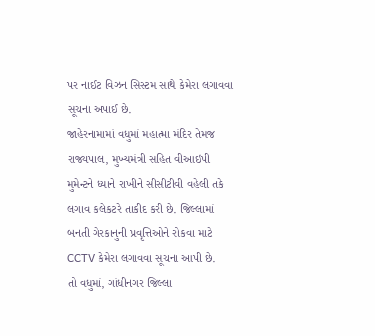પર નાઈટ વિઝન સિસ્ટમ સાથે કેમેરા લગાવવા સૂચના અપાઈ છે.
જાહેરનામામાં વધુમાં મહાત્મા મંદિર તેમજ રાજ્યપાલ, મુખ્યમંત્રી સહિત વીઆઇપી મુમેન્ટને ધ્યાને રાખીને સીસીટીવી વહેલી તકે લગાવ કલેકટરે તાકીદ કરી છે. જિલ્લામાં બનતી ગેરકાનુની પ્રવૃત્તિઓને રોકવા માટે CCTV કેમેરા લગાવવા સૂચના આપી છે.
તો વધુમાં, ગાંધીનગર જિલ્લા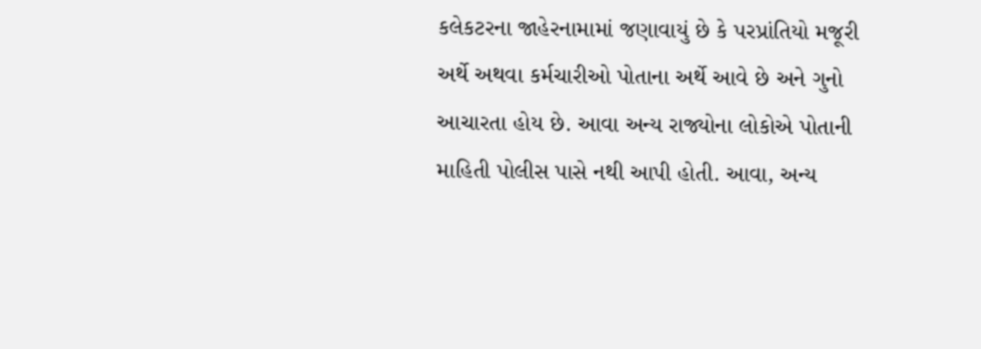કલેકટરના જાહેરનામામાં જણાવાયું છે કે પરપ્રાંતિયો મજૂરી અર્થે અથવા કર્મચારીઓ પોતાના અર્થે આવે છે અને ગુનો આચારતા હોય છે. આવા અન્ય રાજ્યોના લોકોએ પોતાની માહિતી પોલીસ પાસે નથી આપી હોતી. આવા, અન્ય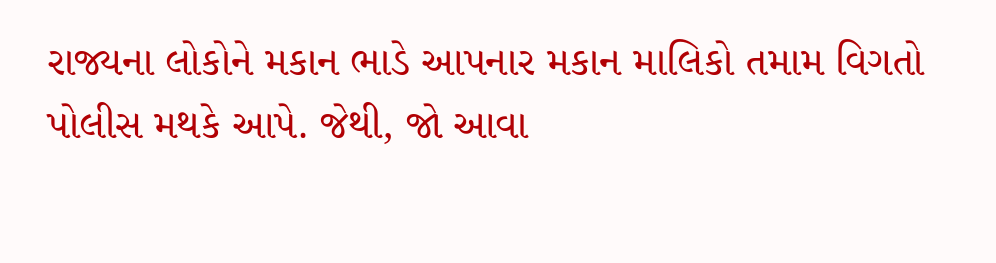રાજ્યના લોકોને મકાન ભાડે આપનાર મકાન માલિકો તમામ વિગતો પોલીસ મથકે આપે. જેથી, જો આવા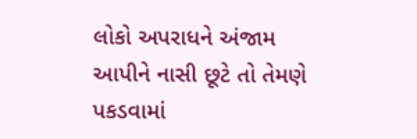લોકો અપરાધને અંજામ આપીને નાસી છૂટે તો તેમણે પકડવામાં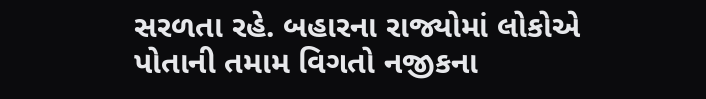સરળતા રહે. બહારના રાજ્યોમાં લોકોએ પોતાની તમામ વિગતો નજીકના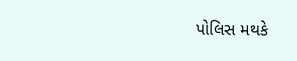પોલિસ મથકે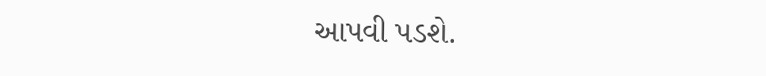આપવી પડશે.